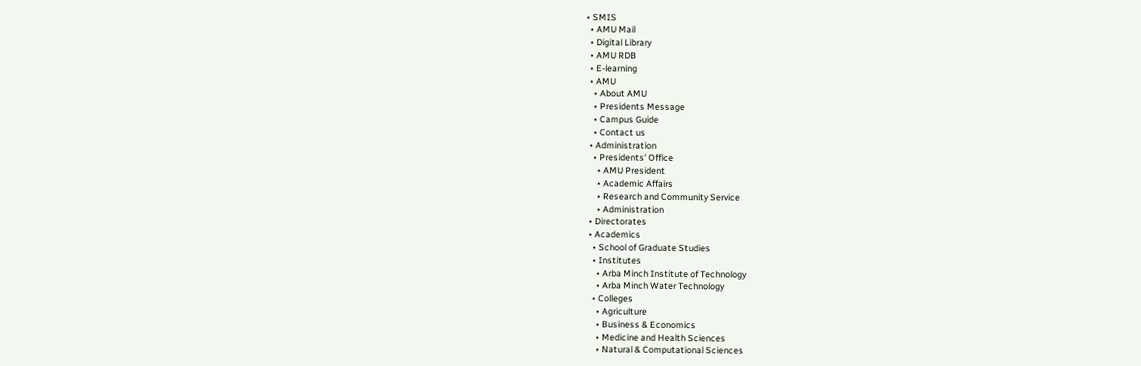• SMIS
  • AMU Mail
  • Digital Library
  • AMU RDB
  • E-learning
  • AMU
    • About AMU
    • Presidents Message
    • Campus Guide
    • Contact us
  • Administration
    • Presidents' Office
      • AMU President
      • Academic Affairs
      • Research and Community Service
      • Administration
  • Directorates
  • Academics
    • School of Graduate Studies
    • Institutes
      • Arba Minch Institute of Technology
      • Arba Minch Water Technology
    • Colleges
      • Agriculture
      • Business & Economics
      • Medicine and Health Sciences
      • Natural & Computational Sciences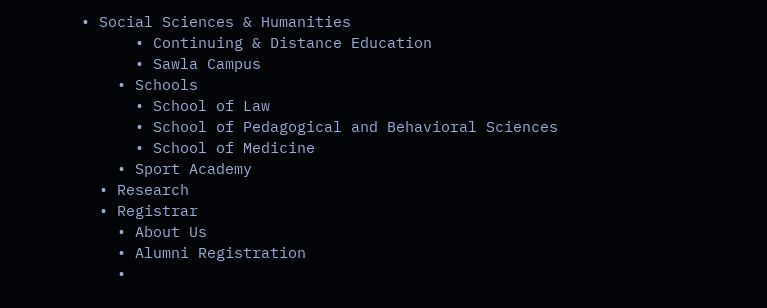• Social Sciences & Humanities
      • Continuing & Distance Education
      • Sawla Campus
    • Schools
      • School of Law
      • School of Pedagogical and Behavioral Sciences
      • School of Medicine
    • Sport Academy
  • Research
  • Registrar
    • About Us
    • Alumni Registration
    •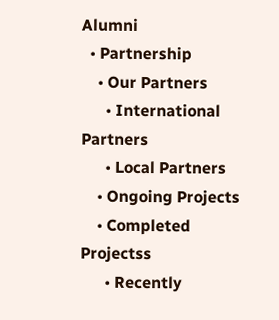Alumni
  • Partnership
    • Our Partners
      • International Partners
      • Local Partners
    • Ongoing Projects
    • Completed Projectss
      • Recently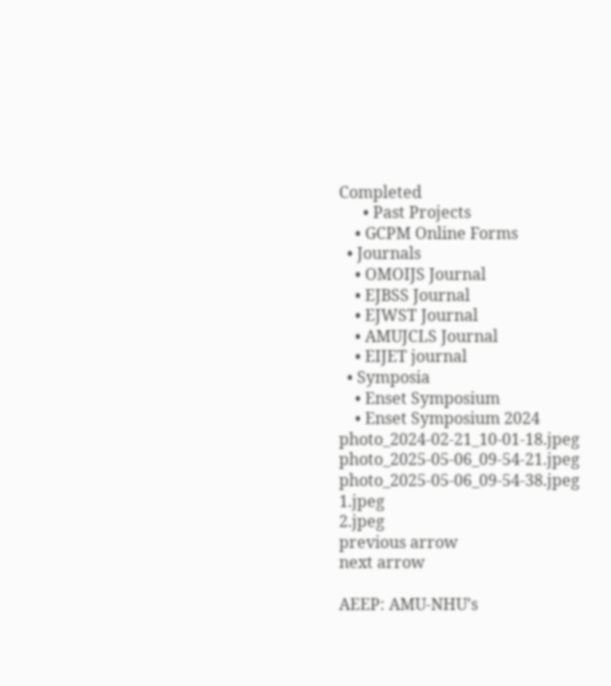Completed
      • Past Projects
    • GCPM Online Forms
  • Journals
    • OMOIJS Journal
    • EJBSS Journal
    • EJWST Journal
    • AMUJCLS Journal
    • EIJET journal
  • Symposia
    • Enset Symposium
    • Enset Symposium 2024
photo_2024-02-21_10-01-18.jpeg
photo_2025-05-06_09-54-21.jpeg
photo_2025-05-06_09-54-38.jpeg
1.jpeg
2.jpeg
previous arrow
next arrow

AEEP: AMU-NHU’s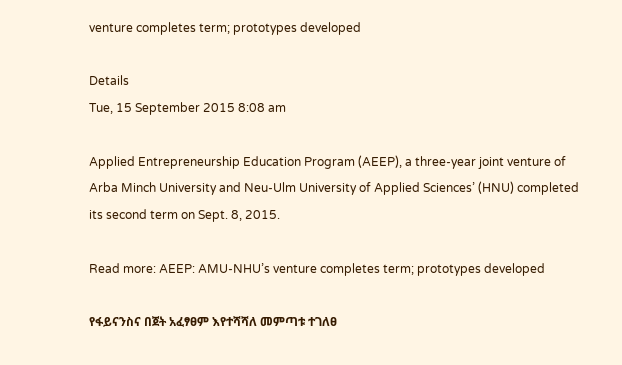venture completes term; prototypes developed

Details
Tue, 15 September 2015 8:08 am

Applied Entrepreneurship Education Program (AEEP), a three-year joint venture of Arba Minch University and Neu-Ulm University of Applied Sciences’ (HNU) completed its second term on Sept. 8, 2015.

Read more: AEEP: AMU-NHU’s venture completes term; prototypes developed

የፋይናንስና በጀት አፈፃፀም እየተሻሻለ መምጣቱ ተገለፀ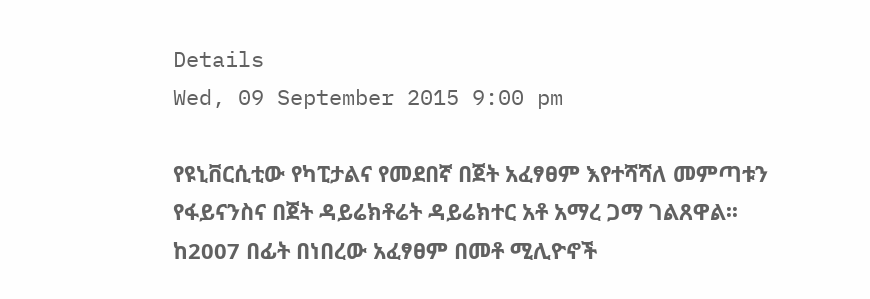Details
Wed, 09 September 2015 9:00 pm

የዩኒቨርሲቲው የካፒታልና የመደበኛ በጀት አፈፃፀም እየተሻሻለ መምጣቱን የፋይናንስና በጀት ዳይሬክቶሬት ዳይሬክተር አቶ አማረ ጋማ ገልጸዋል፡፡
ከ2007 በፊት በነበረው አፈፃፀም በመቶ ሚሊዮኖች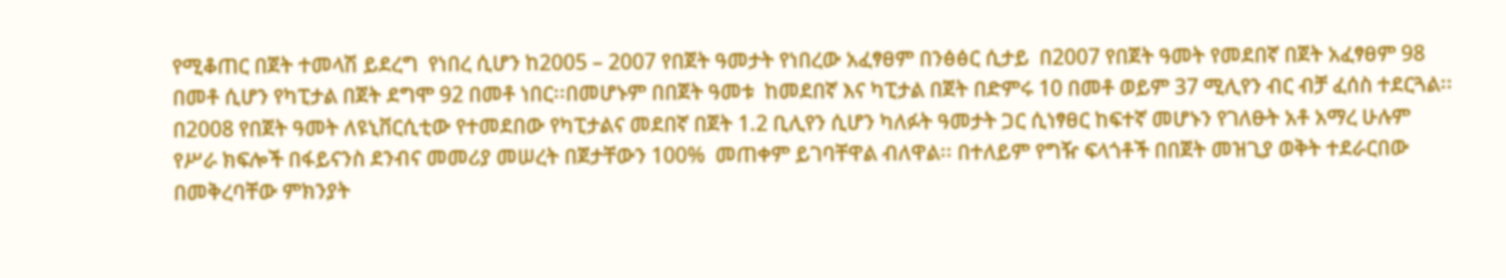የሚቆጠር በጀት ተመላሽ ይደረግ  የነበረ ሲሆን ከ2005 – 2007 የበጀት ዓመታት የነበረው አፈፃፀም በንፅፅር ሲታይ  በ2007 የበጀት ዓመት የመደበኛ በጀት አፈፃፀም 98 በመቶ ሲሆን የካፒታል በጀት ደግሞ 92 በመቶ ነበር፡፡በመሆኑም በበጀት ዓመቱ  ከመደበኛ እና ካፒታል በጀት በድምሩ 10 በመቶ ወይም 37 ሚሊየን ብር ብቻ ፈሰስ ተደርጓል፡፡
በ2008 የበጀት ዓመት ለዩኒቨርሲቲው የተመደበው የካፒታልና መደበኛ በጀት 1.2 ቢሊየን ሲሆን ካለፉት ዓመታት ጋር ሲነፃፀር ከፍተኛ መሆኑን የገለፁት አቶ አማረ ሁሉም የሥራ ክፍሎች በፋይናንስ ደንብና መመሪያ መሠረት በጀታቸውን 100%  መጠቀም ይገባቸዋል ብለዋል፡፡ በተለይም የግዥ ፍላጎቶች በበጀት መዝጊያ ወቅት ተደራርበው በመቅረባቸው ምክንያት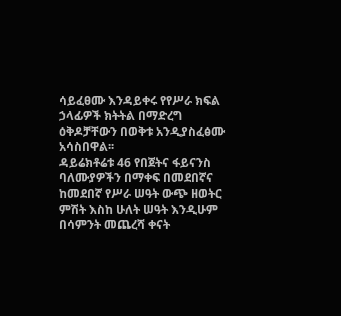ሳይፈፀሙ እንዳይቀሩ የየሥራ ክፍል ኃላፊዎች ክትትል በማድረግ ዕቅዶቻቸውን በወቅቱ አንዲያስፈፅሙ አሳስበዋል፡፡
ዳይሬክቶሬቱ 46 የበጀትና ፋይናንስ ባለሙያዎችን በማቀፍ በመደበኛና ከመደበኛ የሥራ ሠዓት ውጭ ዘወትር ምሽት እስከ ሁለት ሠዓት እንዲሁም በሳምንት መጨረሻ ቀናት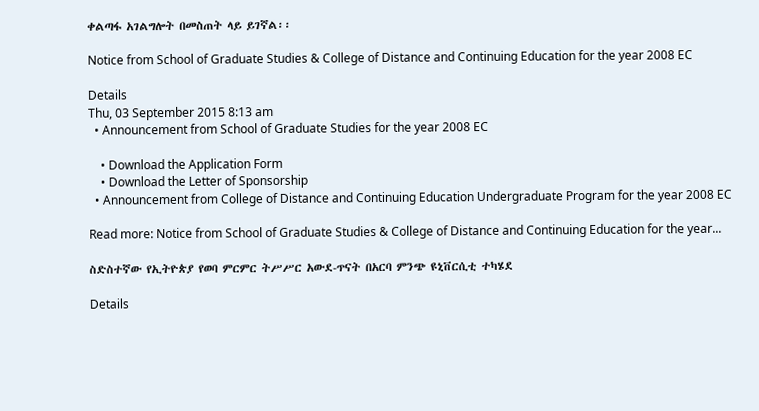ቀልጣፋ አገልግሎት በመስጠት ላይ ይገኛል፡፡

Notice from School of Graduate Studies & College of Distance and Continuing Education for the year 2008 EC

Details
Thu, 03 September 2015 8:13 am
  • Announcement from School of Graduate Studies for the year 2008 EC

    • Download the Application Form
    • Download the Letter of Sponsorship
  • Announcement from College of Distance and Continuing Education Undergraduate Program for the year 2008 EC

Read more: Notice from School of Graduate Studies & College of Distance and Continuing Education for the year...

ስድስተኛው የኢትዮጵያ የወባ ምርምር ትሥሥር አውደ-ጥናት በአርባ ምንጭ ዩኒቨርሲቲ ተካሄደ

Details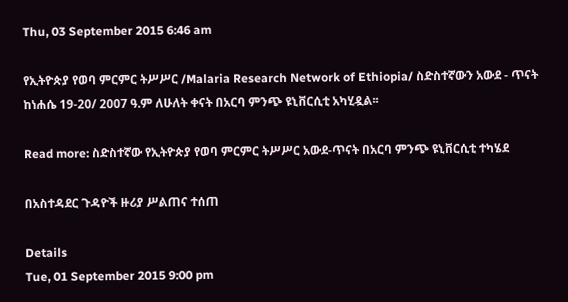Thu, 03 September 2015 6:46 am

የኢትዮጵያ የወባ ምርምር ትሥሥር /Malaria Research Network of Ethiopia/ ስድስተኛውን አውደ - ጥናት ከነሐሴ 19-20/ 2007 ዓ.ም ለሁለት ቀናት በአርባ ምንጭ ዩኒቨርሲቲ አካሂዷል፡፡

Read more: ስድስተኛው የኢትዮጵያ የወባ ምርምር ትሥሥር አውደ-ጥናት በአርባ ምንጭ ዩኒቨርሲቲ ተካሄደ

በአስተዳደር ጉዳዮች ዙሪያ ሥልጠና ተሰጠ

Details
Tue, 01 September 2015 9:00 pm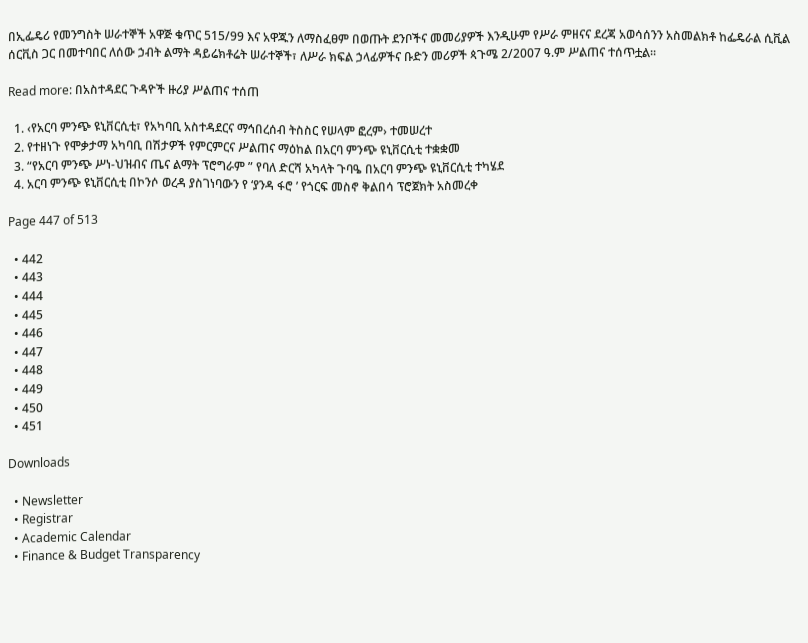በኢፌዴሪ የመንግስት ሠራተኞች አዋጅ ቁጥር 515/99 እና አዋጁን ለማስፈፀም በወጡት ደንቦችና መመሪያዎች እንዲሁም የሥራ ምዘናና ደረጃ አወሳሰንን አስመልክቶ ከፌዴራል ሲቪል ሰርቪስ ጋር በመተባበር ለሰው ኃብት ልማት ዳይሬክቶሬት ሠራተኞች፣ ለሥራ ክፍል ኃላፊዎችና ቡድን መሪዎች ጳጉሜ 2/2007 ዓ.ም ሥልጠና ተሰጥቷል፡፡

Read more: በአስተዳደር ጉዳዮች ዙሪያ ሥልጠና ተሰጠ

  1. ‹የአርባ ምንጭ ዩኒቨርሲቲ፣ የአካባቢ አስተዳደርና ማኅበረሰብ ትስስር የሠላም ፎረም› ተመሠረተ
  2. የተዘነጉ የሞቃታማ አካባቢ በሽታዎች የምርምርና ሥልጠና ማዕከል በአርባ ምንጭ ዩኒቨርሲቲ ተቋቋመ
  3. “የአርባ ምንጭ ሥነ-ህዝብና ጤና ልማት ፕሮግራም ” የባለ ድርሻ አካላት ጉባዔ በአርባ ምንጭ ዩኒቨርሲቲ ተካሄደ
  4. አርባ ምንጭ ዩኒቨርሲቲ በኮንሶ ወረዳ ያስገነባውን የ ‘ያንዳ ፋሮ ’ የጎርፍ መስኖ ቅልበሳ ፕሮጀክት አስመረቀ

Page 447 of 513

  • 442
  • 443
  • 444
  • 445
  • 446
  • 447
  • 448
  • 449
  • 450
  • 451

Downloads

  • Newsletter
  • Registrar
  • Academic Calendar
  • Finance & Budget Transparency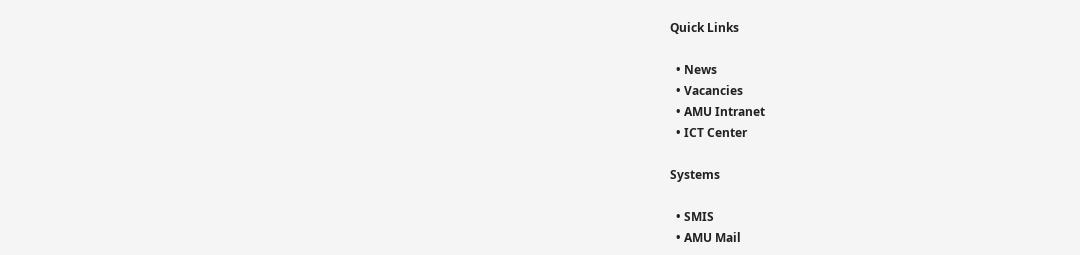Quick Links

  • News
  • Vacancies
  • AMU Intranet
  • ICT Center

Systems

  • SMIS
  • AMU Mail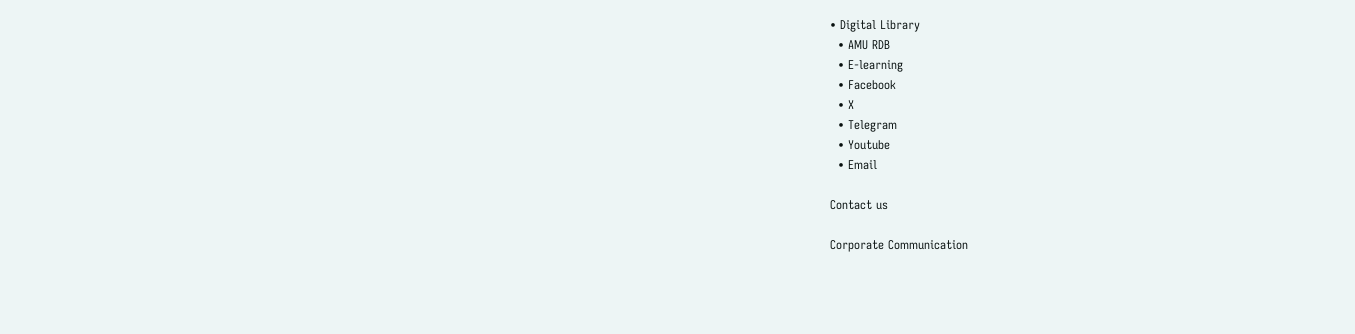• Digital Library
  • AMU RDB
  • E-learning
  • Facebook
  • X
  • Telegram
  • Youtube
  • Email

Contact us

Corporate Communication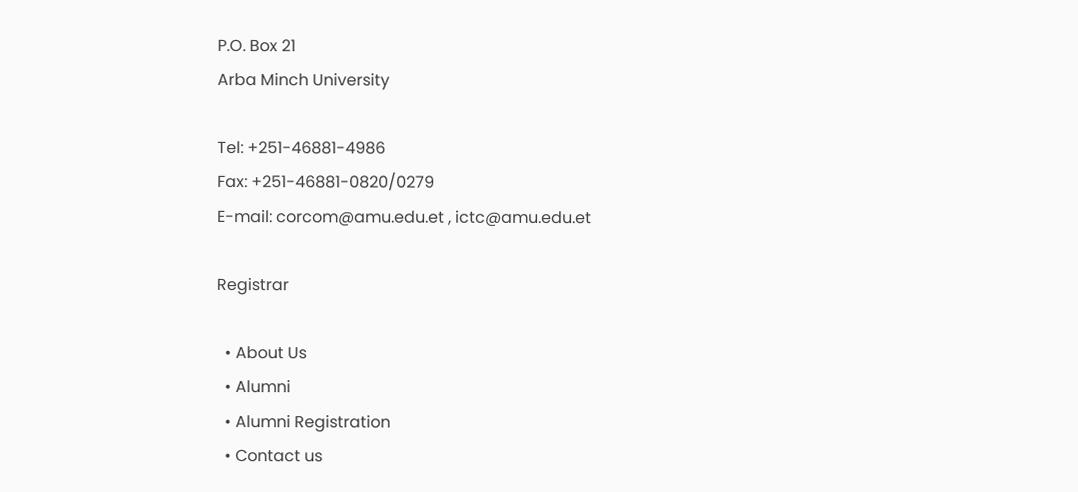P.O. Box 21
Arba Minch University

Tel: +251-46881-4986
Fax: +251-46881-0820/0279
E-mail: corcom@amu.edu.et , ictc@amu.edu.et

Registrar

  • About Us
  • Alumni
  • Alumni Registration
  • Contact us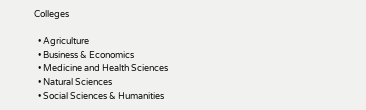Colleges

  • Agriculture
  • Business & Economics
  • Medicine and Health Sciences
  • Natural Sciences
  • Social Sciences & Humanities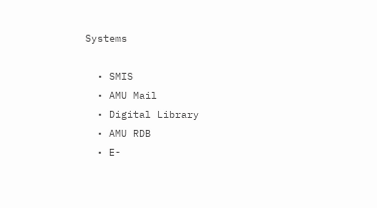Systems

  • SMIS
  • AMU Mail
  • Digital Library
  • AMU RDB
  • E-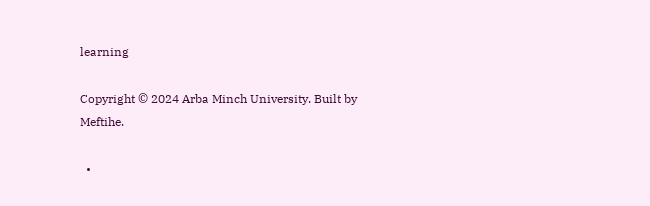learning

Copyright © 2024 Arba Minch University. Built by Meftihe.

  •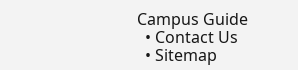Campus Guide
  • Contact Us
  • Sitemap